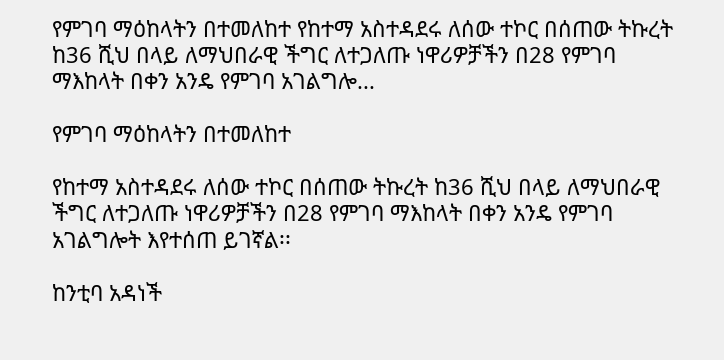የምገባ ማዕከላትን በተመለከተ የከተማ አስተዳደሩ ለሰው ተኮር በሰጠው ትኩረት ከ36 ሺህ በላይ ለማህበራዊ ችግር ለተጋለጡ ነዋሪዎቻችን በ28 የምገባ ማእከላት በቀን አንዴ የምገባ አገልግሎ...

የምገባ ማዕከላትን በተመለከተ

የከተማ አስተዳደሩ ለሰው ተኮር በሰጠው ትኩረት ከ36 ሺህ በላይ ለማህበራዊ ችግር ለተጋለጡ ነዋሪዎቻችን በ28 የምገባ ማእከላት በቀን አንዴ የምገባ አገልግሎት እየተሰጠ ይገኛል፡፡

ከንቲባ አዳነች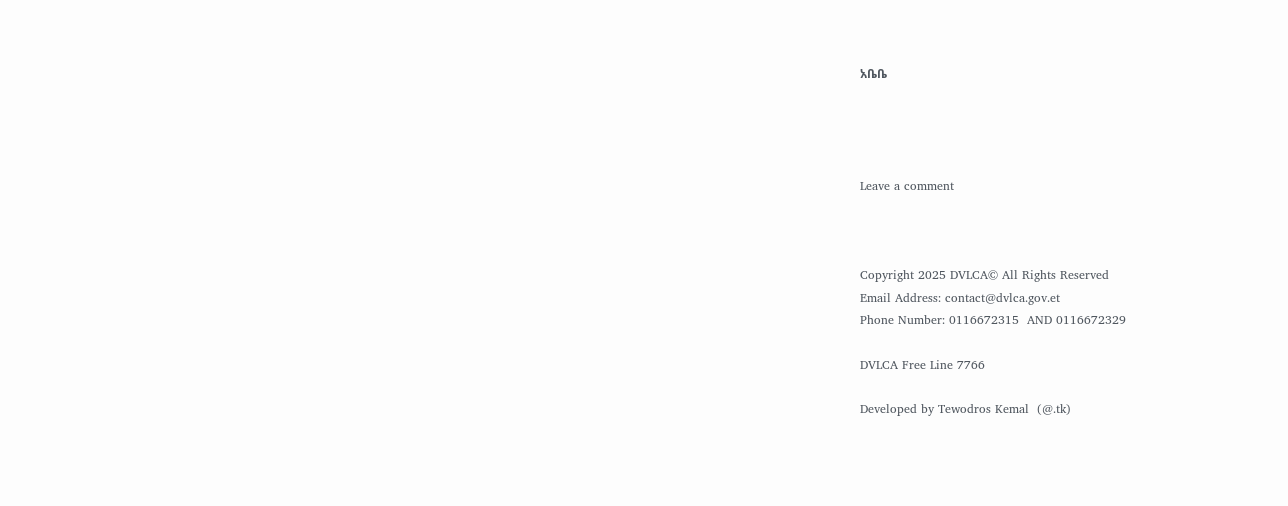አቤቤ




Leave a comment



Copyright 2025 DVLCA© All Rights Reserved
Email Address: contact@dvlca.gov.et
Phone Number: 0116672315  AND 0116672329

DVLCA Free Line 7766

Developed by Tewodros Kemal  (@.tk)